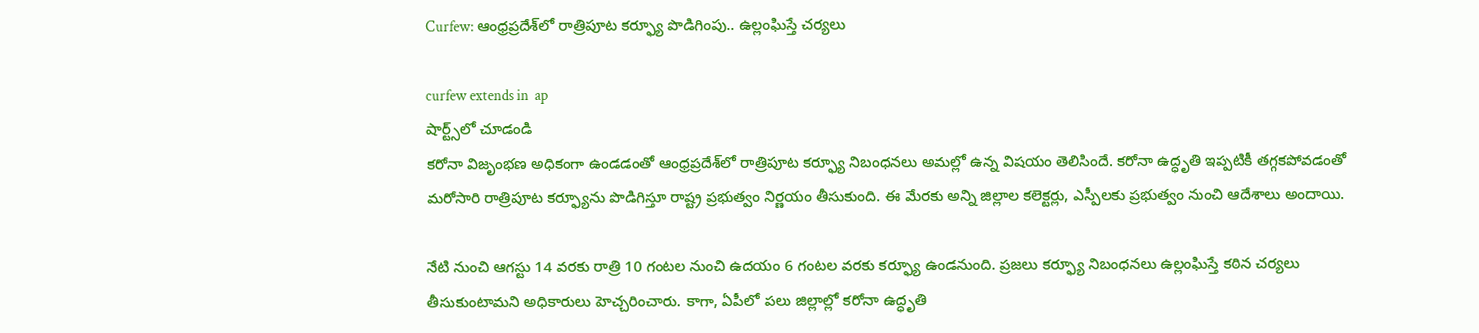Curfew: ఆంధ్ర‌ప్ర‌దేశ్‌లో రాత్రిపూట కర్ఫ్యూ పొడిగింపు.. ఉల్లంఘిస్తే చ‌ర్య‌లు

curfew extends in  ap
షార్ట్స్‌లో చూడండి
క‌రోనా విజృంభ‌ణ అధికంగా ఉండ‌డంతో ఆంధ్ర‌ప్ర‌దేశ్‌లో రాత్రిపూట కర్ఫ్యూ నిబంధ‌న‌లు అమ‌ల్లో ఉన్న విష‌యం తెలిసిందే. క‌రోనా ఉద్ధృతి ఇప్ప‌టికీ త‌గ్గ‌క‌పోవ‌డంతో మ‌రోసారి రాత్రిపూట కర్ఫ్యూను పొడిగిస్తూ రాష్ట్ర ప్ర‌భుత్వం నిర్ణ‌యం తీసుకుంది. ఈ మేరకు అన్ని జిల్లాల కలెక్టర్లు, ఎస్పీలకు ప్ర‌భుత్వం నుంచి ఆదేశాలు అందాయి.

నేటి నుంచి ఆగ‌స్టు 14 వ‌ర‌కు రాత్రి 10 గంటల నుంచి ఉదయం 6 గంటల వరకు కర్ఫ్యూ ఉండనుంది. ప్ర‌జ‌లు క‌ర్ఫ్యూ నిబంధనలు ఉల్లంఘిస్తే కఠిన చర్యలు తీసుకుంటామ‌ని అధికారులు హెచ్చ‌రించారు. కాగా, ఏపీలో ప‌లు జిల్లాల్లో క‌రోనా ఉద్ధృతి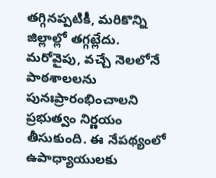త‌గ్గిన‌ప్ప‌టికీ, మ‌రికొన్ని జిల్లాల్లో త‌గ్గ‌ట్లేదు. మ‌రోవైపు, వచ్చే నెలలోనే పాఠశాలలను పునఃప్రారంభించాల‌ని ప్ర‌భుత్వం నిర్ణ‌యం తీసుకుంది. ఈ నేప‌థ్యంలో ఉపాధ్యాయుల‌కు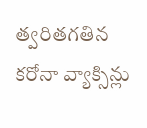త్వ‌రితగ‌తిన క‌రోనా వ్యాక్సిన్లు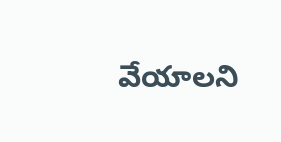వేయాల‌ని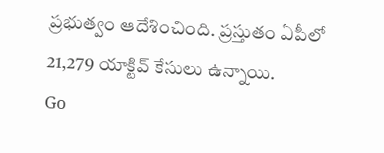ప్ర‌భుత్వం ఆదేశించింది. ప్ర‌స్తుతం ఏపీలో 21,279 యాక్టివ్ కేసులు ఉన్నాయి.
Go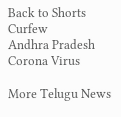Back to Shorts
Curfew
Andhra Pradesh
Corona Virus

More Telugu News